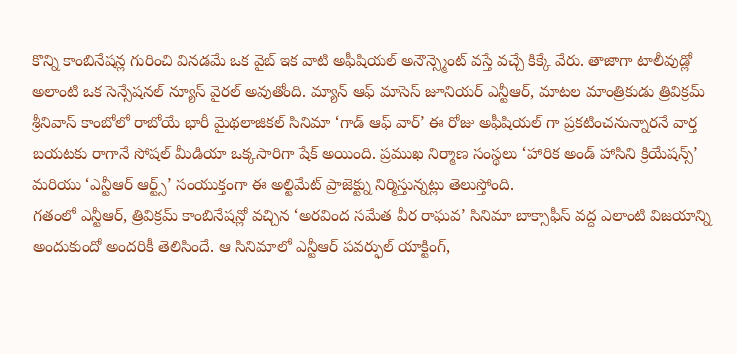కొన్ని కాంబినేషన్ల గురించి వినడమే ఒక వైబ్ ఇక వాటి అఫీషియల్ అనౌన్స్మెంట్ వస్తే వచ్చే కిక్కే వేరు. తాజాగా టాలీవుడ్లో అలాంటి ఒక సెన్సేషనల్ న్యూస్ వైరల్ అవుతోంది. మ్యాన్ ఆఫ్ మాసెస్ జూనియర్ ఎన్టీఆర్, మాటల మాంత్రికుడు త్రివిక్రమ్ శ్రీనివాస్ కాంబోలో రాబోయే భారీ మైథలాజికల్ సినిమా ‘గాడ్ ఆఫ్ వార్’ ఈ రోజు అఫీషియల్ గా ప్రకటించనున్నారనే వార్త బయటకు రాగానే సోషల్ మీడియా ఒక్కసారిగా షేక్ అయింది. ప్రముఖ నిర్మాణ సంస్థలు ‘హారిక అండ్ హాసిని క్రియేషన్స్’ మరియు ‘ఎన్టీఆర్ ఆర్ట్స్’ సంయుక్తంగా ఈ అల్టిమేట్ ప్రాజెక్ట్ను నిర్మిస్తున్నట్లు తెలుస్తోంది.
గతంలో ఎన్టీఆర్, త్రివిక్రమ్ కాంబినేషన్లో వచ్చిన ‘అరవింద సమేత వీర రాఘవ’ సినిమా బాక్సాఫీస్ వద్ద ఎలాంటి విజయాన్ని అందుకుందో అందరికీ తెలిసిందే. ఆ సినిమాలో ఎన్టీఆర్ పవర్ఫుల్ యాక్టింగ్,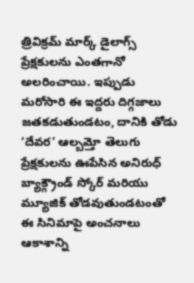త్రివిక్రమ్ మార్క్ డైలాగ్స్ ప్రేక్షకులను ఎంతగానో అలరించాయి. ఇప్పుడు మరోసారి ఈ ఇద్దరు దిగ్గజాలు జతకడుతుండటం, దానికి తోడు ‘దేవర’ ఆల్బమ్తో తెలుగు ప్రేక్షకులను ఊపేసిన అనిరుధ్ బ్యాక్గ్రౌండ్ స్కోర్ మరియు మ్యూజిక్ తోడవుతుండటంతో ఈ సినిమాపై అంచనాలు ఆకాశాన్ని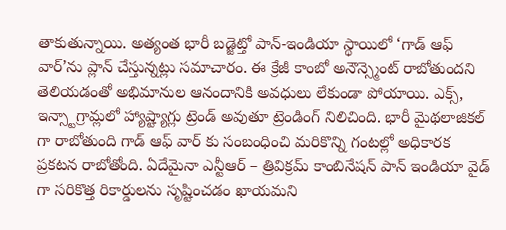తాకుతున్నాయి. అత్యంత భారీ బడ్జెట్తో పాన్-ఇండియా స్థాయిలో ‘గాడ్ ఆఫ్ వార్’ను ప్లాన్ చేస్తున్నట్లు సమాచారం. ఈ క్రేజీ కాంబో అనౌన్స్మెంట్ రాబోతుందని తెలియడంతో అభిమానుల ఆనందానికి అవధులు లేకుండా పోయాయి. ఎక్స్, ఇన్స్టాగ్రామ్లలో హ్యాష్ట్యాగ్లు ట్రెండ్ అవుతూ ట్రెండింగ్ నిలిచింది. భారీ మైథలాజికల్ గా రాబోతుంది గాడ్ ఆఫ్ వార్ కు సంబంధించి మరికొన్ని గంటల్లో అధికారక ప్రకటన రాబోతోంది. ఏదేమైనా ఎన్టీఆర్ – త్రివిక్రమ్ కాంబినేషన్ పాన్ ఇండియా వైడ్ గా సరికొత్త రికార్డులను సృష్టించడం ఖాయమని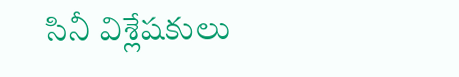సినీ విశ్లేషకులు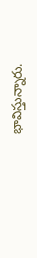భావిస్తున్నారు.